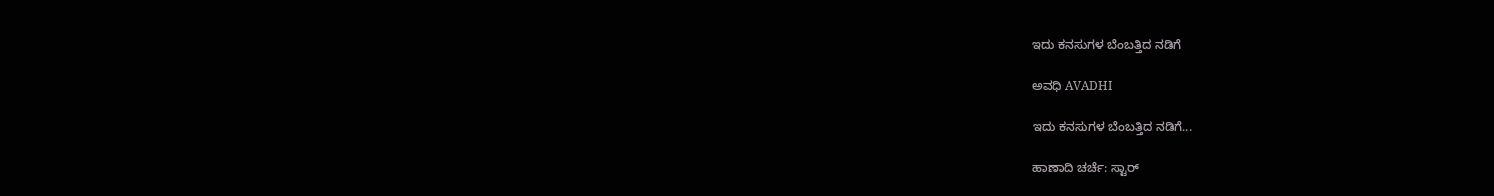ಇದು ಕನಸುಗಳ ಬೆಂಬತ್ತಿದ ನಡಿಗೆ‍

ಅವಧಿ AVADHI

ಇದು ಕನಸುಗಳ ಬೆಂಬತ್ತಿದ ನಡಿಗೆ...

ಹಾಣಾದಿ ಚರ್ಚೆ: ಸ್ಟಾರ್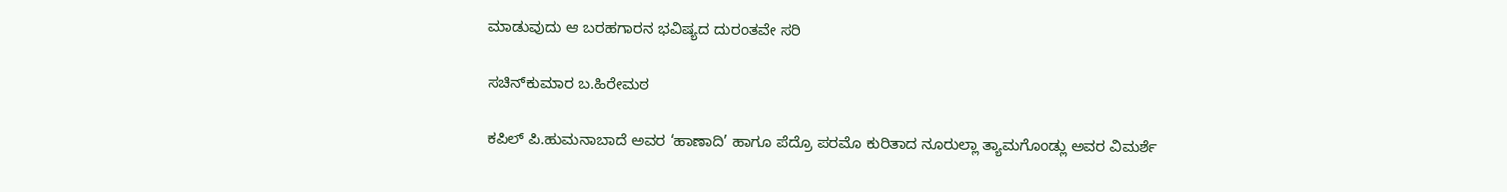ಮಾಡುವುದು ಆ ಬರಹಗಾರನ ಭವಿಷ್ಯದ ದುರಂತವೇ ಸರಿ

ಸಚಿನ್‌ಕುಮಾರ ಬ.ಹಿರೇಮಠ

ಕಪಿಲ್ ಪಿ.ಹುಮನಾಬಾದೆ ಅವರ ‘ಹಾಣಾದಿ’ ಹಾಗೂ ಪೆದ್ರೊ ಪರಮೊ ಕುರಿತಾದ ನೂರುಲ್ಲಾ ತ್ಯಾಮಗೊಂಡ್ಲು ಅವರ ವಿಮರ್ಶೆ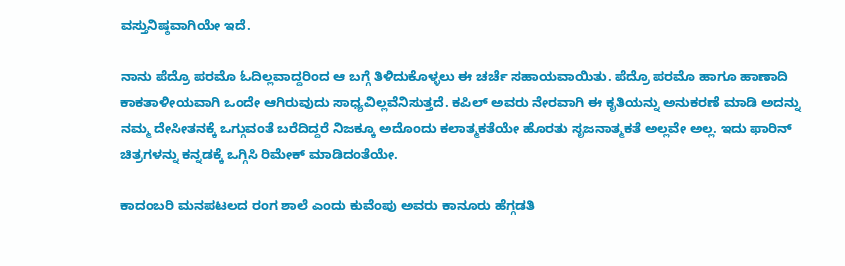ವಸ್ತುನಿಷ್ಠವಾಗಿಯೇ ಇದೆ.

ನಾನು ಪೆದ್ರೊ ಪರಮೊ ಓದಿಲ್ಲವಾದ್ದರಿಂದ ಆ ಬಗ್ಗೆ ತಿಳಿದುಕೊಳ್ಳಲು ಈ ಚರ್ಚೆ ಸಹಾಯವಾಯಿತು. ಪೆದ್ರೊ ಪರಮೊ ಹಾಗೂ ಹಾಣಾದಿ ಕಾಕತಾಳೀಯವಾಗಿ ಒಂದೇ ಆಗಿರುವುದು ಸಾಧ್ಯವಿಲ್ಲವೆನಿಸುತ್ತದೆ. ಕಪಿಲ್ ಅವರು ನೇರವಾಗಿ ಈ ಕೃತಿಯನ್ನು ಅನುಕರಣೆ ಮಾಡಿ ಅದನ್ನು ನಮ್ಮ ದೇಸೀತನಕ್ಕೆ ಒಗ್ಗುವಂತೆ ಬರೆದಿದ್ದರೆ ನಿಜಕ್ಕೂ ಅದೊಂದು ಕಲಾತ್ಮಕತೆಯೇ ಹೊರತು ಸೃಜನಾತ್ಮಕತೆ ಅಲ್ಲವೇ ಅಲ್ಲ. ಇದು ಫಾರಿನ್ ಚಿತ್ರಗಳನ್ನು ಕನ್ನಡಕ್ಕೆ ಒಗ್ಗಿಸಿ ರಿಮೇಕ್ ಮಾಡಿದಂತೆಯೇ.

ಕಾದಂಬರಿ ಮನಪಟಲದ ರಂಗ ಶಾಲೆ ಎಂದು ಕುವೆಂಪು ಅವರು ಕಾನೂರು ಹೆಗ್ಗಡತಿ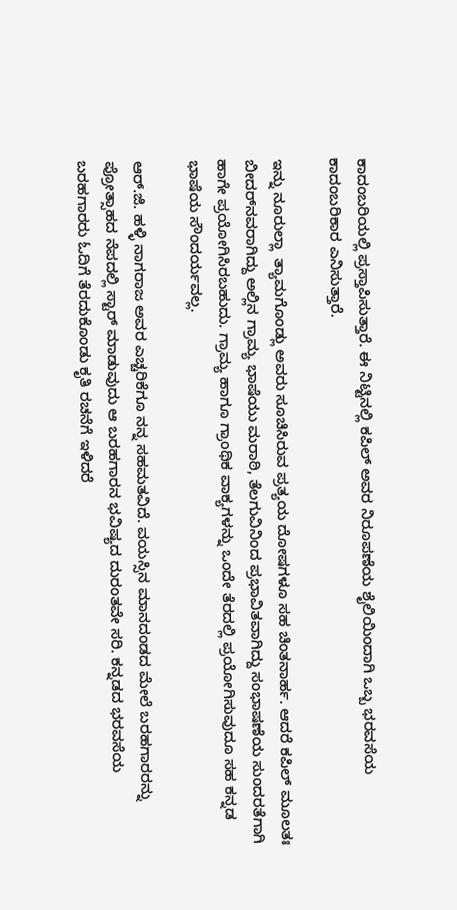ಕಾದಂಬರಿಯಲ್ಲಿ ಪ್ರಸ್ತಾಪಿಸುತ್ತಾರೆ. ಈ ನಿಟ್ಟಿನಲ್ಲಿ ಕಪಿಲ್ ಅವರ ನಿರೂಪಣೆಯ ಶೈಲಿಯಿಂದಾಗಿ ಒಬ್ಬ ಭರವಸೆಯ ಕಾದಂಬರಿಕಾರ ಎನಿಸುತ್ತಾರೆ.

ಇನ್ನು ನೂರುಲ್ಲಾ  ತ್ಯಾಮಗೊಂಡ್ಲು ಅವರು ಸೂಚಿಸಿರುವ ಪ್ರತ್ಯಯ ದೋಷಗಳೂ ಸಹ ಚಿಂತನಾರ್ಹ. ಆದರೆ ಕಪಿಲ್ ಮೂಲತಃ  ಬೀದರ್‌ನವರಾಗಿದ್ದು ಅಲ್ಲಿನ ಗ್ರಾಮ್ಯ ಭಾಷೆಯು ಮರಾಠಿ, ತೆಲಗುವಿನಿಂದ ಪ್ರಭಾವಿತವಾಗಿದ್ದು ಸಂಭಾಷಣೆಯ ಸುಂದರತೆಗಾಗಿ ಹಾಗೇ ಪ್ರಯೋಗಿಸಿರಬಹುದು. ಗ್ರಾಮ್ಯ ಹಾಗೂ ಗ್ರಾಂಥಿಕ ವಾಕ್ಯಗಳನ್ನು ಒಂದೇ ತೆರದಲ್ಲಿ ಪ್ರಯೋಗಿಸುವುದೂ ಸಹ ಕನ್ನಡ ಭಾಷೆಯ ಸೌಂದರ್ಯವಲ್ಲ.

ಆರ್.ಜಿ. ಹಳ್ಳಿ ನಾಗರಾಜ ಅವರ ಎಚ್ಚರಿಕೆಗೂ ನನ್ನ ಸಹಮತವಿದೆ. ವಯಸ್ಸಿನ ಮಾನದಂಡದ ಮೇಲೆ ಬರಹಗಾರರನ್ನು ಪ್ರೋತ್ಸಾಹದ ನೆಪದಲ್ಲಿ ಸ್ಟಾರ್ ಮಾಡುವುದು ಆ ಬರಹಗಾರನ ಭವಿಷ್ಯದ ದುರಂತವೇ ಸರಿ. ಕನ್ನಡದ ಭರವಸೆಯ ಬರಹಗಾರರು ಓದಿಗೆ ತೆರದುಕೊಂಡು ಕೃತಿ ರಚನೆಗೆ ಇಳಿದರೆ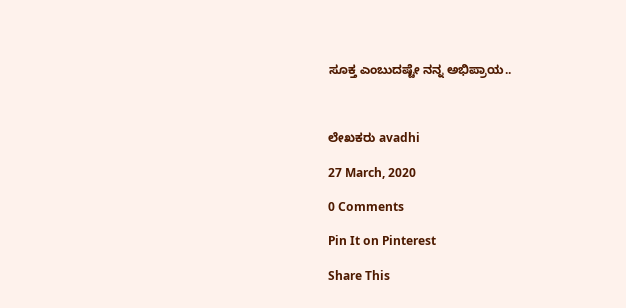ಸೂಕ್ತ ಎಂಬುದಷ್ಟೇ ನನ್ನ ಅಭಿಪ್ರಾಯ..



ಲೇಖಕರು avadhi

27 March, 2020

0 Comments

Pin It on Pinterest

Share This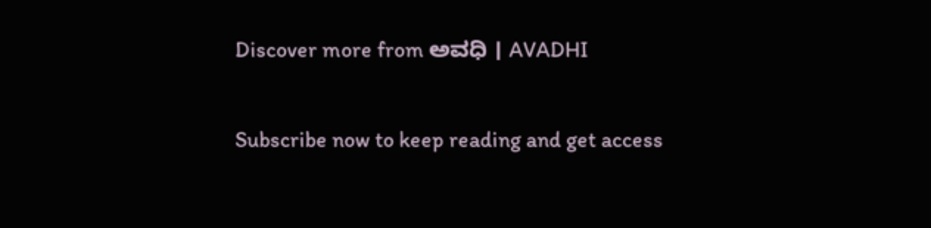Discover more from ಅವಧಿ । AVADHI

Subscribe now to keep reading and get access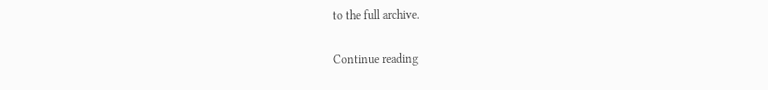to the full archive.

Continue reading